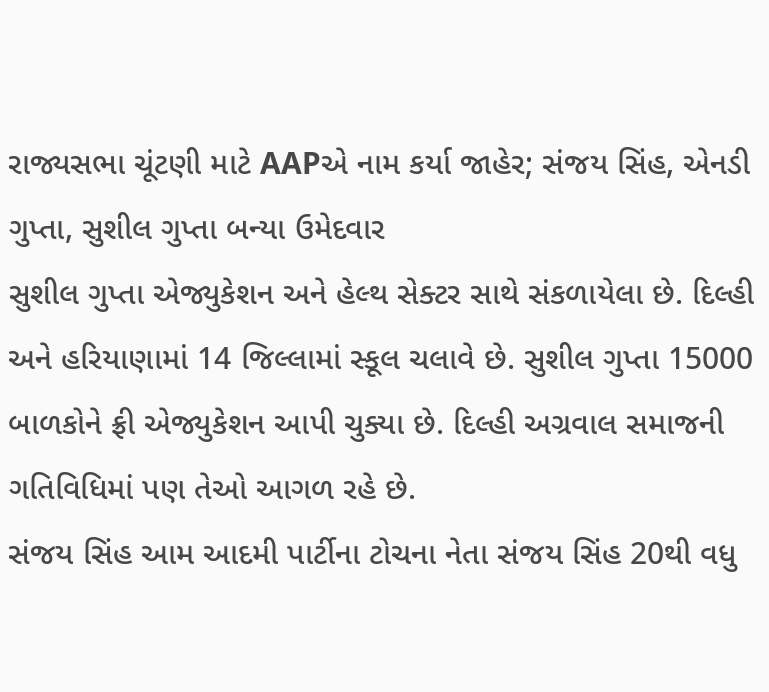રાજ્યસભા ચૂંટણી માટે AAPએ નામ કર્યા જાહેર; સંજય સિંહ, એનડી ગુપ્તા, સુશીલ ગુપ્તા બન્યા ઉમેદવાર
સુશીલ ગુપ્તા એજ્યુકેશન અને હેલ્થ સેક્ટર સાથે સંકળાયેલા છે. દિલ્હી અને હરિયાણામાં 14 જિલ્લામાં સ્કૂલ ચલાવે છે. સુશીલ ગુપ્તા 15000 બાળકોને ફ્રી એજ્યુકેશન આપી ચુક્યા છે. દિલ્હી અગ્રવાલ સમાજની ગતિવિધિમાં પણ તેઓ આગળ રહે છે.
સંજય સિંહ આમ આદમી પાર્ટીના ટોચના નેતા સંજય સિંહ 20થી વધુ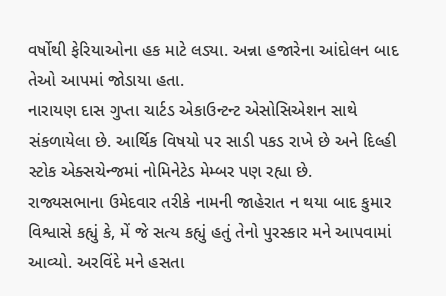વર્ષોથી ફેરિયાઓના હક માટે લડ્યા. અન્ના હજારેના આંદોલન બાદ તેઓ આપમાં જોડાયા હતા.
નારાયણ દાસ ગુપ્તા ચાર્ટડ એકાઉન્ટન્ટ એસોસિએશન સાથે સંકળાયેલા છે. આર્થિક વિષયો પર સાડી પકડ રાખે છે અને દિલ્હી સ્ટોક એક્સચેન્જમાં નોમિનેટેડ મેમ્બર પણ રહ્યા છે.
રાજ્યસભાના ઉમેદવાર તરીકે નામની જાહેરાત ન થયા બાદ કુમાર વિશ્વાસે કહ્યું કે, મેં જે સત્ય કહ્યું હતું તેનો પુરસ્કાર મને આપવામાં આવ્યો. અરવિંદે મને હસતા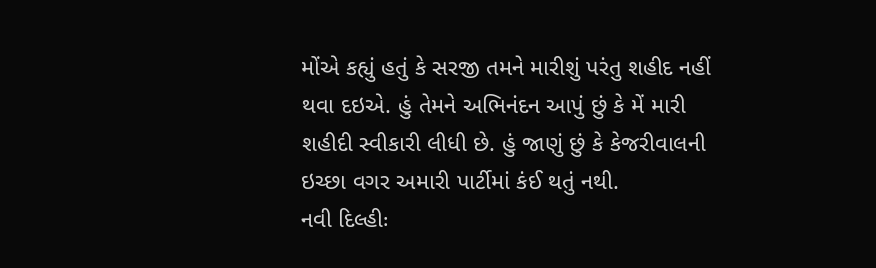મોંએ કહ્યું હતું કે સરજી તમને મારીશું પરંતુ શહીદ નહીં થવા દઇએ. હું તેમને અભિનંદન આપું છું કે મેં મારી શહીદી સ્વીકારી લીધી છે. હું જાણું છું કે કેજરીવાલની ઇચ્છા વગર અમારી પાર્ટીમાં કંઈ થતું નથી.
નવી દિલ્હીઃ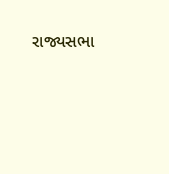રાજ્યસભા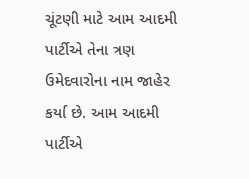ચૂંટણી માટે આમ આદમી પાર્ટીએ તેના ત્રણ ઉમેદવારોના નામ જાહેર કર્યા છે. આમ આદમી પાર્ટીએ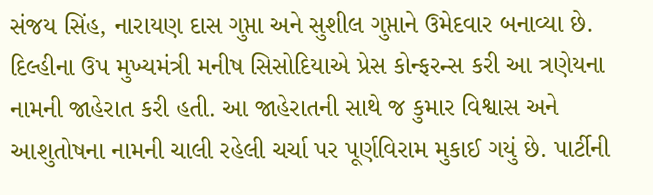સંજય સિંહ, નારાયણ દાસ ગુપ્તા અને સુશીલ ગુપ્તાને ઉમેદવાર બનાવ્યા છે. દિલ્હીના ઉપ મુખ્યમંત્રી મનીષ સિસોદિયાએ પ્રેસ કોન્ફરન્સ કરી આ ત્રણેયના નામની જાહેરાત કરી હતી. આ જાહેરાતની સાથે જ કુમાર વિશ્વાસ અને આશુતોષના નામની ચાલી રહેલી ચર્ચા પર પૂર્ણવિરામ મુકાઈ ગયું છે. પાર્ટીની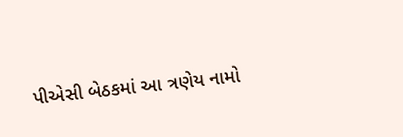પીએસી બેઠકમાં આ ત્રણેય નામો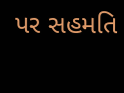પર સહમતિ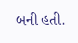બની હતી.